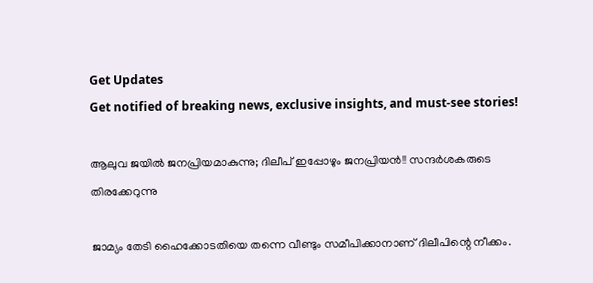Get Updates
Get notified of breaking news, exclusive insights, and must-see stories!

ആലുവ ജയില്‍ ജനപ്രിയമാകുന്നു; ദിലീപ് ഇപ്പോഴും ജനപ്രിയന്‍!! സന്ദര്‍ശകരുടെ തിരക്കേറുന്നു

ജാമ്യം തേടി ഹൈക്കോടതിയെ തന്നെ വീണ്ടും സമീപിക്കാനാണ് ദിലീപിന്റെ നീക്കം.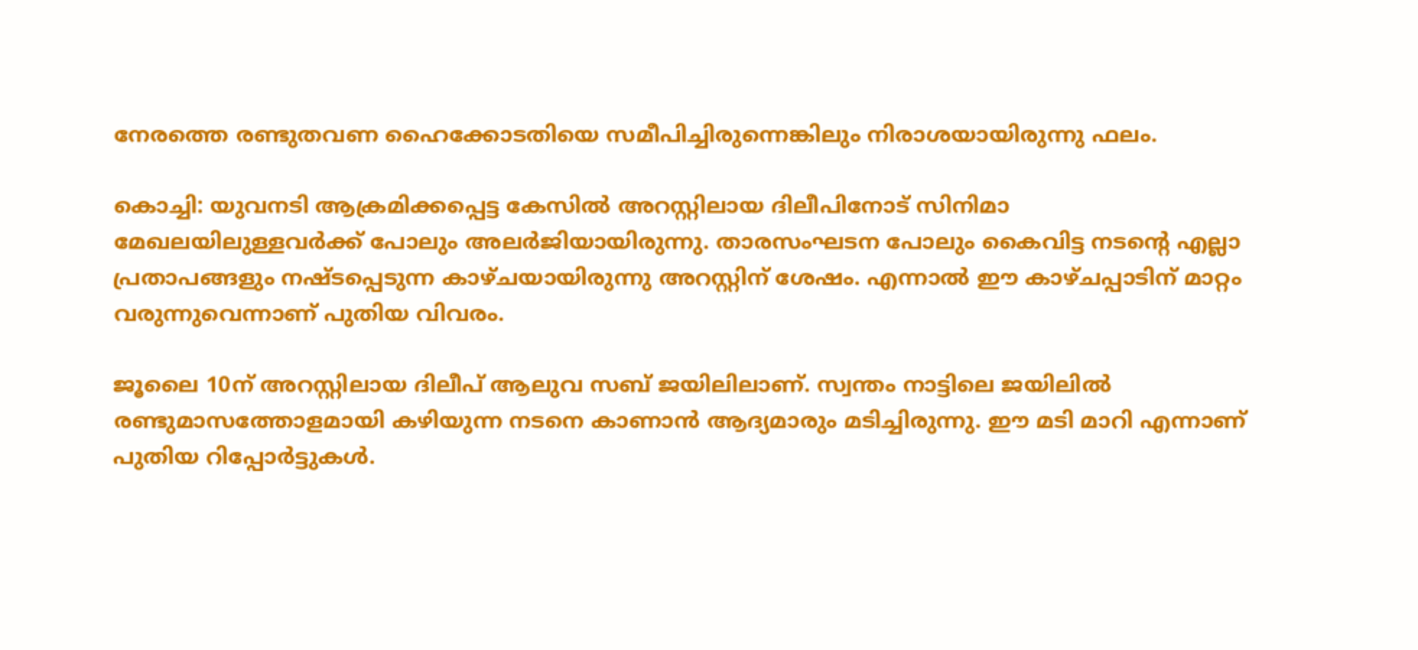നേരത്തെ രണ്ടുതവണ ഹൈക്കോടതിയെ സമീപിച്ചിരുന്നെങ്കിലും നിരാശയായിരുന്നു ഫലം.

കൊച്ചി: യുവനടി ആക്രമിക്കപ്പെട്ട കേസില്‍ അറസ്റ്റിലായ ദിലീപിനോട് സിനിമാ മേഖലയിലുള്ളവര്‍ക്ക് പോലും അലര്‍ജിയായിരുന്നു. താരസംഘടന പോലും കൈവിട്ട നടന്റെ എല്ലാ പ്രതാപങ്ങളും നഷ്ടപ്പെടുന്ന കാഴ്ചയായിരുന്നു അറസ്റ്റിന് ശേഷം. എന്നാല്‍ ഈ കാഴ്ചപ്പാടിന് മാറ്റം വരുന്നുവെന്നാണ് പുതിയ വിവരം.

ജൂലൈ 10ന് അറസ്റ്റിലായ ദിലീപ് ആലുവ സബ് ജയിലിലാണ്. സ്വന്തം നാട്ടിലെ ജയിലില്‍ രണ്ടുമാസത്തോളമായി കഴിയുന്ന നടനെ കാണാന്‍ ആദ്യമാരും മടിച്ചിരുന്നു. ഈ മടി മാറി എന്നാണ് പുതിയ റിപ്പോര്‍ട്ടുകള്‍.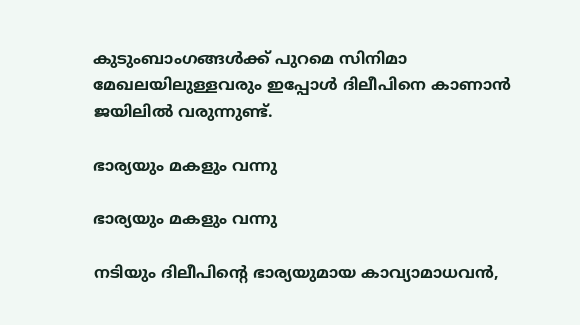കുടുംബാംഗങ്ങള്‍ക്ക് പുറമെ സിനിമാ മേഖലയിലുള്ളവരും ഇപ്പോള്‍ ദിലീപിനെ കാണാന്‍ ജയിലില്‍ വരുന്നുണ്ട്.

ഭാര്യയും മകളും വന്നു

ഭാര്യയും മകളും വന്നു

നടിയും ദിലീപിന്റെ ഭാര്യയുമായ കാവ്യാമാധവന്‍,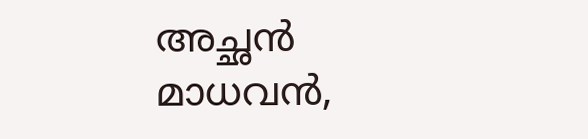അച്ഛന്‍ മാധവന്‍,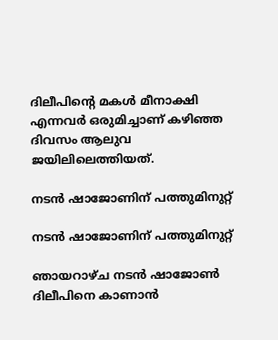ദിലീപിന്റെ മകള്‍ മീനാക്ഷി എന്നവര്‍ ഒരുമിച്ചാണ് കഴിഞ്ഞ ദിവസം ആലുവ ജയിലിലെത്തിയത്.

നടന്‍ ഷാജോണിന് പത്തുമിനുറ്റ്

നടന്‍ ഷാജോണിന് പത്തുമിനുറ്റ്

ഞായറാഴ്ച നടന്‍ ഷാജോണ്‍ ദിലീപിനെ കാണാന്‍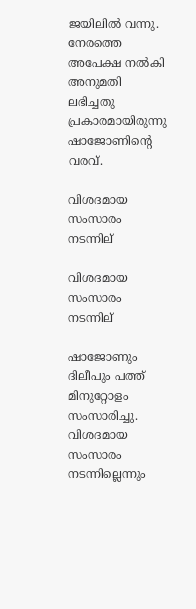ജയിലില്‍ വന്നു. നേരത്തെ അപേക്ഷ നല്‍കി അനുമതി ലഭിച്ചതു പ്രകാരമായിരുന്നു ഷാജോണിന്റെ വരവ്.

വിശദമായ സംസാരം നടന്നില്

വിശദമായ സംസാരം നടന്നില്

ഷാജോണും ദിലീപും പത്ത് മിനുറ്റോളം സംസാരിച്ചു. വിശദമായ സംസാരം നടന്നില്ലെന്നും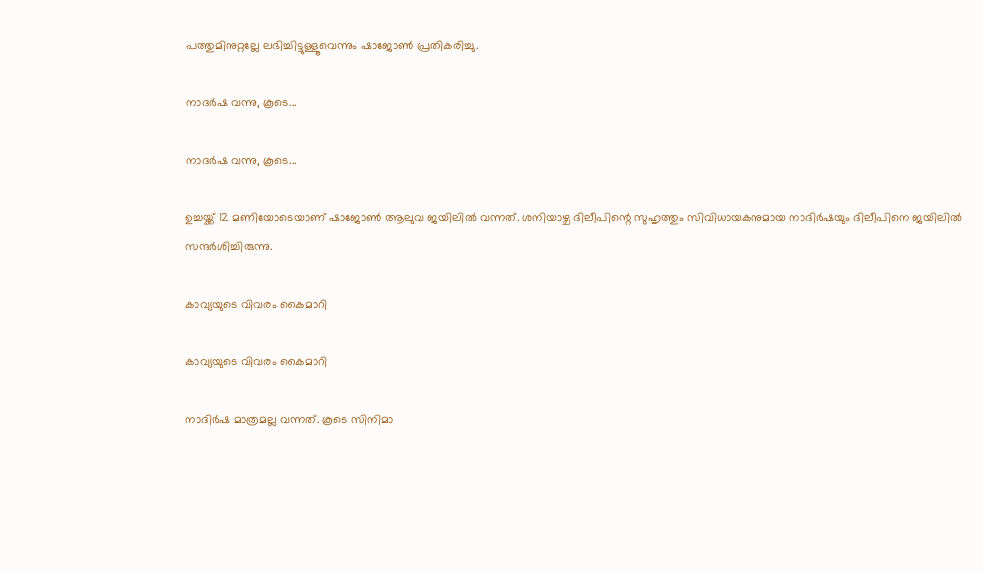പത്തുമിനുറ്റല്ലേ ലഭിച്ചിട്ടുള്ളൂവെന്നും ഷാജോണ്‍ പ്രതികരിച്ചു.

നാദര്‍ഷ വന്നു, കൂടെ...

നാദര്‍ഷ വന്നു, കൂടെ...

ഉച്ചയ്ക്ക് 12 മണിയോടെയാണ് ഷാജോണ്‍ ആലുവ ജയിലില്‍ വന്നത്. ശനിയാഴ്ച ദിലീപിന്റെ സുഹൃത്തും സിവിധായകനുമായ നാദിര്‍ഷയും ദിലീപിനെ ജയിലില്‍ സന്ദര്‍ശിച്ചിരുന്നു.

കാവ്യയുടെ വിവരം കൈമാറി

കാവ്യയുടെ വിവരം കൈമാറി

നാദിര്‍ഷ മാത്രമല്ല വന്നത്. കൂടെ സിനിമാ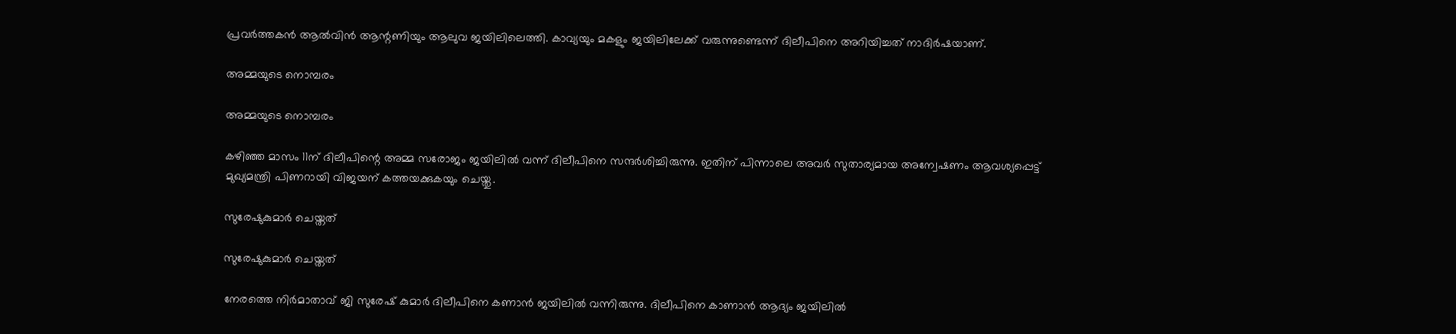പ്രവര്‍ത്തകന്‍ ആല്‍വിന്‍ ആന്റണിയും ആലുവ ജയിലിലെത്തി. കാവ്യയും മകളും ജയിലിലേക്ക് വരുന്നുണ്ടെന്ന് ദിലീപിനെ അറിയിച്ചത് നാദിര്‍ഷയാണ്.

അമ്മയുടെ നൊമ്പരം

അമ്മയുടെ നൊമ്പരം

കഴിഞ്ഞ മാസം 11ന് ദിലീപിന്റെ അമ്മ സരോജം ജയിലില്‍ വന്ന് ദിലീപിനെ സന്ദര്‍ശിച്ചിരുന്നു. ഇതിന് പിന്നാലെ അവര്‍ സുതാര്യമായ അന്വേഷണം ആവശ്യപ്പെട്ട് മുഖ്യമന്ത്രി പിണറായി വിജയന് കത്തയക്കുകയും ചെയ്തു.

സുരേഷുകുമാര്‍ ചെയ്തത്

സുരേഷുകുമാര്‍ ചെയ്തത്

നേരത്തെ നിര്‍മാതാവ് ജി സുരേഷ് കുമാര്‍ ദിലീപിനെ കണാന്‍ ജയിലില്‍ വന്നിരുന്നു. ദിലീപിനെ കാണാന്‍ ആദ്യം ജയിലില്‍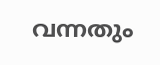വന്നതും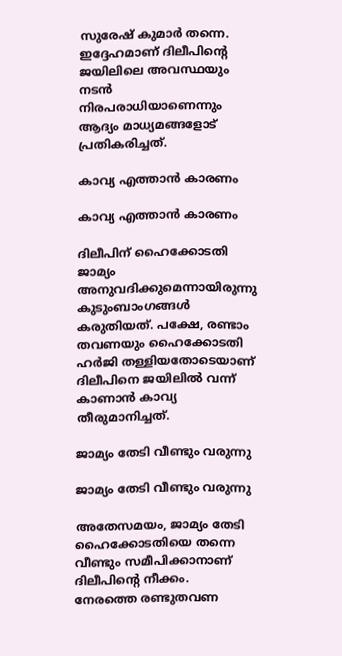സുരേഷ് കുമാര്‍ തന്നെ. ഇദ്ദേഹമാണ് ദിലീപിന്റെ ജയിലിലെ അവസ്ഥയും നടന്‍ നിരപരാധിയാണെന്നും ആദ്യം മാധ്യമങ്ങളോട് പ്രതികരിച്ചത്.

കാവ്യ എത്താന്‍ കാരണം

കാവ്യ എത്താന്‍ കാരണം

ദിലീപിന് ഹൈക്കോടതി ജാമ്യം അനുവദിക്കുമെന്നായിരുന്നു കുടുംബാംഗങ്ങള്‍ കരുതിയത്. പക്ഷേ, രണ്ടാം തവണയും ഹൈക്കോടതി ഹര്‍ജി തള്ളിയതോടെയാണ് ദിലീപിനെ ജയിലില്‍ വന്ന് കാണാന്‍ കാവ്യ തീരുമാനിച്ചത്.

ജാമ്യം തേടി വീണ്ടും വരുന്നു

ജാമ്യം തേടി വീണ്ടും വരുന്നു

അതേസമയം, ജാമ്യം തേടി ഹൈക്കോടതിയെ തന്നെ വീണ്ടും സമീപിക്കാനാണ് ദിലീപിന്റെ നീക്കം. നേരത്തെ രണ്ടുതവണ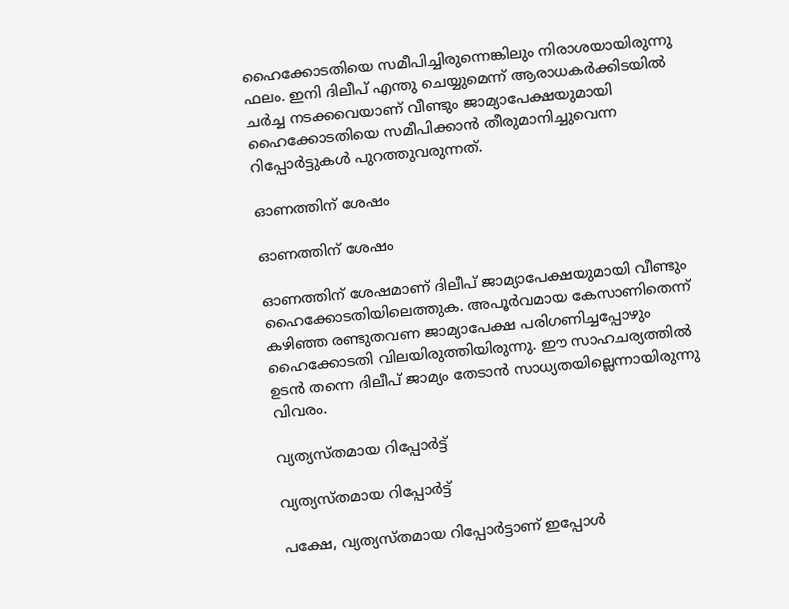ഹൈക്കോടതിയെ സമീപിച്ചിരുന്നെങ്കിലും നിരാശയായിരുന്നു ഫലം. ഇനി ദിലീപ് എന്തു ചെയ്യുമെന്ന് ആരാധകര്‍ക്കിടയില്‍ ചര്‍ച്ച നടക്കവെയാണ് വീണ്ടും ജാമ്യാപേക്ഷയുമായി ഹൈക്കോടതിയെ സമീപിക്കാന്‍ തീരുമാനിച്ചുവെന്ന റിപ്പോര്‍ട്ടുകള്‍ പുറത്തുവരുന്നത്.

ഓണത്തിന് ശേഷം

ഓണത്തിന് ശേഷം

ഓണത്തിന് ശേഷമാണ് ദിലീപ് ജാമ്യാപേക്ഷയുമായി വീണ്ടും ഹൈക്കോടതിയിലെത്തുക. അപൂര്‍വമായ കേസാണിതെന്ന് കഴിഞ്ഞ രണ്ടുതവണ ജാമ്യാപേക്ഷ പരിഗണിച്ചപ്പോഴും ഹൈക്കോടതി വിലയിരുത്തിയിരുന്നു. ഈ സാഹചര്യത്തില്‍ ഉടന്‍ തന്നെ ദിലീപ് ജാമ്യം തേടാന്‍ സാധ്യതയില്ലെന്നായിരുന്നു വിവരം.

വ്യത്യസ്തമായ റിപ്പോര്‍ട്ട്

വ്യത്യസ്തമായ റിപ്പോര്‍ട്ട്

പക്ഷേ, വ്യത്യസ്തമായ റിപ്പോര്‍ട്ടാണ് ഇപ്പോള്‍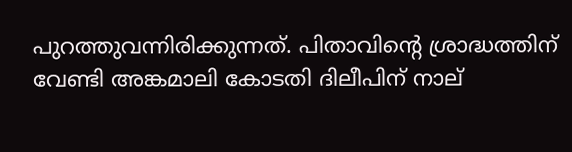പുറത്തുവന്നിരിക്കുന്നത്. പിതാവിന്റെ ശ്രാദ്ധത്തിന് വേണ്ടി അങ്കമാലി കോടതി ദിലീപിന് നാല്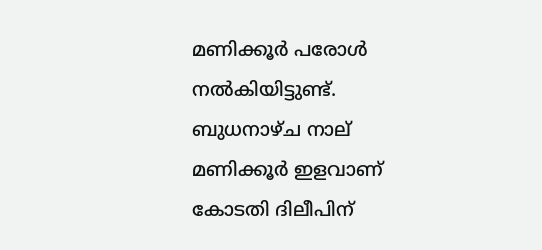മണിക്കൂര്‍ പരോള്‍ നല്‍കിയിട്ടുണ്ട്. ബുധനാഴ്ച നാല് മണിക്കൂര്‍ ഇളവാണ് കോടതി ദിലീപിന്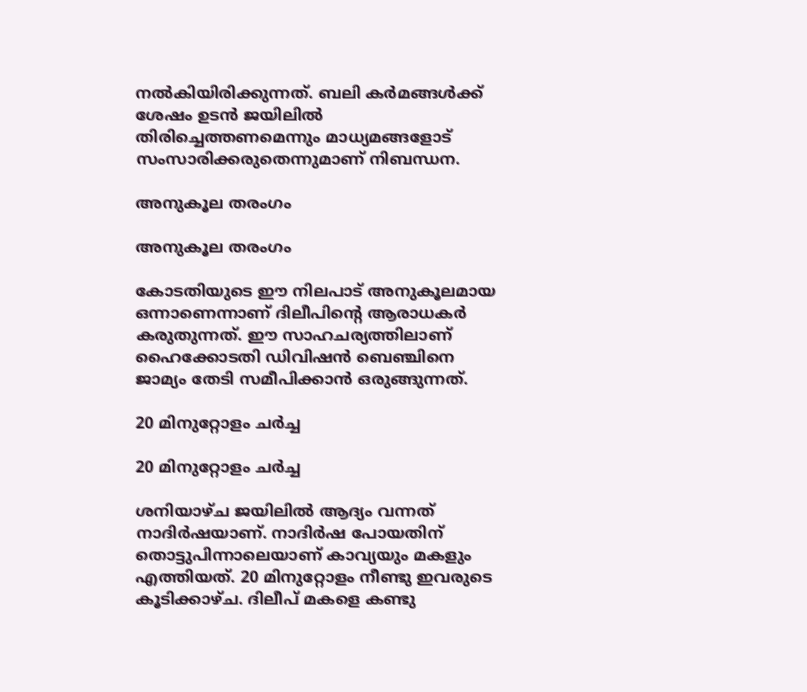നല്‍കിയിരിക്കുന്നത്. ബലി കര്‍മങ്ങള്‍ക്ക് ശേഷം ഉടന്‍ ജയിലില്‍ തിരിച്ചെത്തണമെന്നും മാധ്യമങ്ങളോട് സംസാരിക്കരുതെന്നുമാണ് നിബന്ധന.

അനുകൂല തരംഗം

അനുകൂല തരംഗം

കോടതിയുടെ ഈ നിലപാട് അനുകൂലമായ ഒന്നാണെന്നാണ് ദിലീപിന്റെ ആരാധകര്‍ കരുതുന്നത്. ഈ സാഹചര്യത്തിലാണ് ഹൈക്കോടതി ഡിവിഷന്‍ ബെഞ്ചിനെ ജാമ്യം തേടി സമീപിക്കാന്‍ ഒരുങ്ങുന്നത്.

20 മിനുറ്റോളം ചര്‍ച്ച

20 മിനുറ്റോളം ചര്‍ച്ച

ശനിയാഴ്ച ജയിലില്‍ ആദ്യം വന്നത് നാദിര്‍ഷയാണ്. നാദിര്‍ഷ പോയതിന് തൊട്ടുപിന്നാലെയാണ് കാവ്യയും മകളും എത്തിയത്. 20 മിനുറ്റോളം നീണ്ടു ഇവരുടെ കൂടിക്കാഴ്ച. ദിലീപ് മകളെ കണ്ടു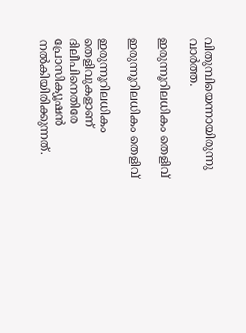വിതുമ്പിയെന്നായിരുന്നു വാര്‍ത്ത.

ഇരുന്നൂറിലധികം തെളിവ്

ഇരുന്നൂറിലധികം തെളിവ്

ഇരുന്നൂറിലധികം തെളിവുകളാണ് ദിലീപിനെതിരേ പ്രോസിക്യൂഷന്‍ നല്‍കിയിരിക്കുന്നത്.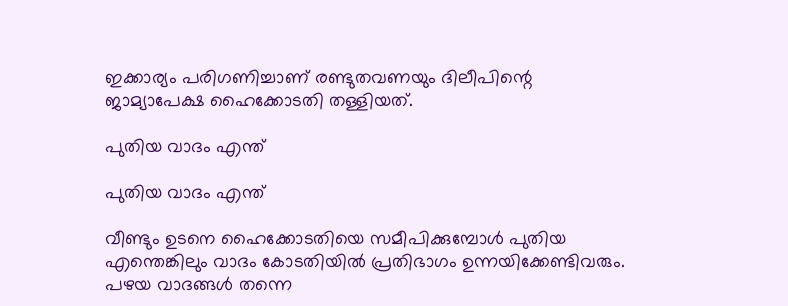ഇക്കാര്യം പരിഗണിച്ചാണ് രണ്ടുതവണയും ദിലീപിന്റെ ജാമ്യാപേക്ഷ ഹൈക്കോടതി തള്ളിയത്.

പുതിയ വാദം എന്ത്

പുതിയ വാദം എന്ത്

വീണ്ടും ഉടനെ ഹൈക്കോടതിയെ സമീപിക്കുമ്പോള്‍ പുതിയ എന്തെങ്കിലും വാദം കോടതിയില്‍ പ്രതിഭാഗം ഉന്നയിക്കേണ്ടിവരും. പഴയ വാദങ്ങള്‍ തന്നെ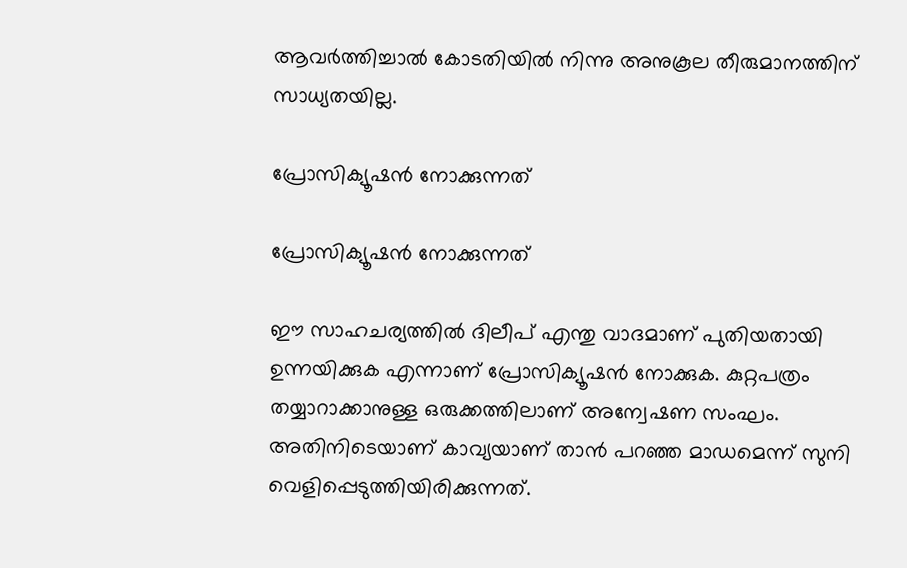ആവര്‍ത്തിച്ചാല്‍ കോടതിയില്‍ നിന്നു അനുകൂല തീരുമാനത്തിന് സാധ്യതയില്ല.

പ്രോസിക്യൂഷന്‍ നോക്കുന്നത്

പ്രോസിക്യൂഷന്‍ നോക്കുന്നത്

ഈ സാഹചര്യത്തില്‍ ദിലീപ് എന്തു വാദമാണ് പുതിയതായി ഉന്നയിക്കുക എന്നാണ് പ്രോസിക്യൂഷന്‍ നോക്കുക. കുറ്റപത്രം തയ്യാറാക്കാനുള്ള ഒരുക്കത്തിലാണ് അന്വേഷണ സംഘം. അതിനിടെയാണ് കാവ്യയാണ് താന്‍ പറഞ്ഞ മാഡമെന്ന് സുനി വെളിപ്പെടുത്തിയിരിക്കുന്നത്.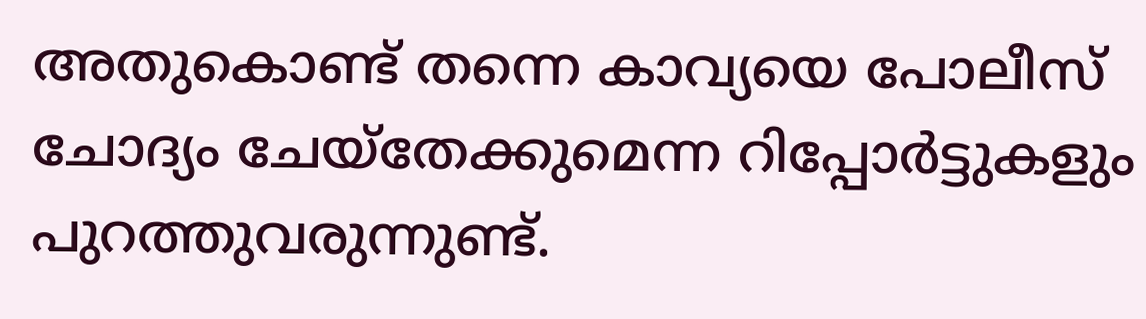അതുകൊണ്ട് തന്നെ കാവ്യയെ പോലീസ് ചോദ്യം ചേയ്‌തേക്കുമെന്ന റിപ്പോര്‍ട്ടുകളും പുറത്തുവരുന്നുണ്ട്.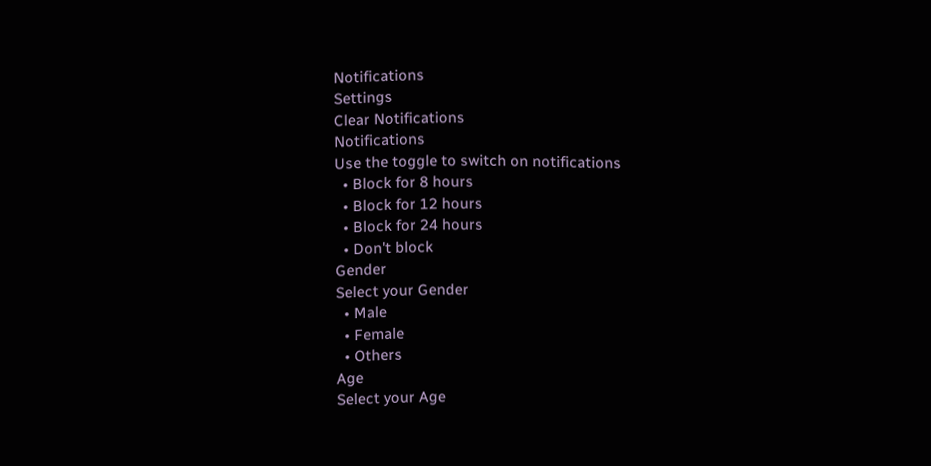Notifications
Settings
Clear Notifications
Notifications
Use the toggle to switch on notifications
  • Block for 8 hours
  • Block for 12 hours
  • Block for 24 hours
  • Don't block
Gender
Select your Gender
  • Male
  • Female
  • Others
Age
Select your Age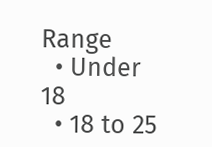Range
  • Under 18
  • 18 to 25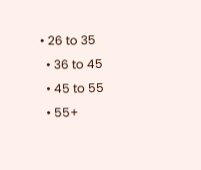• 26 to 35
  • 36 to 45
  • 45 to 55
  • 55+